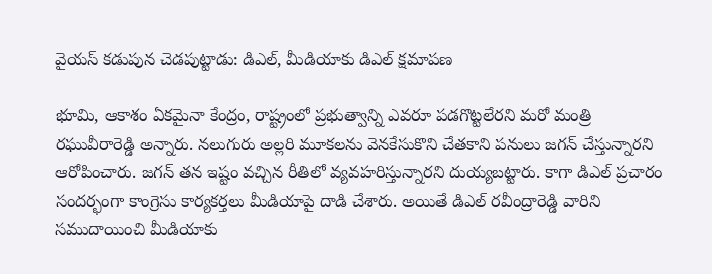వైయస్ కడుపున చెడపుట్టాడు: డిఎల్, మీడియాకు డిఎల్ క్షమాపణ

భూమి, ఆకాశం ఏకమైనా కేంద్రం, రాష్ట్రంలో ప్రభుత్వాన్ని ఎవరూ పడగొట్టలేరని మరో మంత్రి రఘువీరారెడ్డి అన్నారు. నలుగురు అల్లరి మూకలను వెనకేసుకొని చేతకాని పనులు జగన్ చేస్తున్నారని ఆరోపించారు. జగన్ తన ఇష్టం వచ్చిన రీతిలో వ్యవహరిస్తున్నారని దుయ్యబట్టారు. కాగా డిఎల్ ప్రచారం సందర్భంగా కాంగ్రెసు కార్యకర్తలు మీడియాపై దాడి చేశారు. అయితే డిఎల్ రవీంద్రారెడ్డి వారిని సముదాయించి మీడియాకు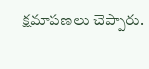క్షమాపణలు చెప్పారు.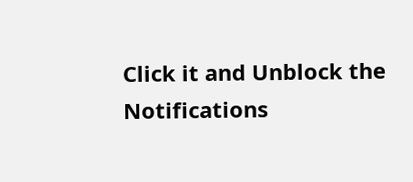Click it and Unblock the Notifications